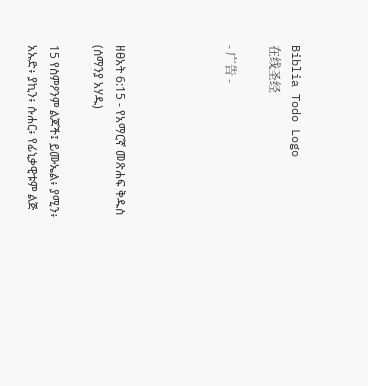Biblia Todo Logo
在线圣经

- 广告 -




ዘፀአት 6:15 - የአማርኛ መጽሐፍ ቅዱስ (ሰማንያ አሃዱ)

15 የስምዖንም ልጆች፤ ይሙኤል፥ ያሚን፥ አኡድ፥ ያኪን፥ ሱሐር፥ የፊኒቃዊቱም ልጅ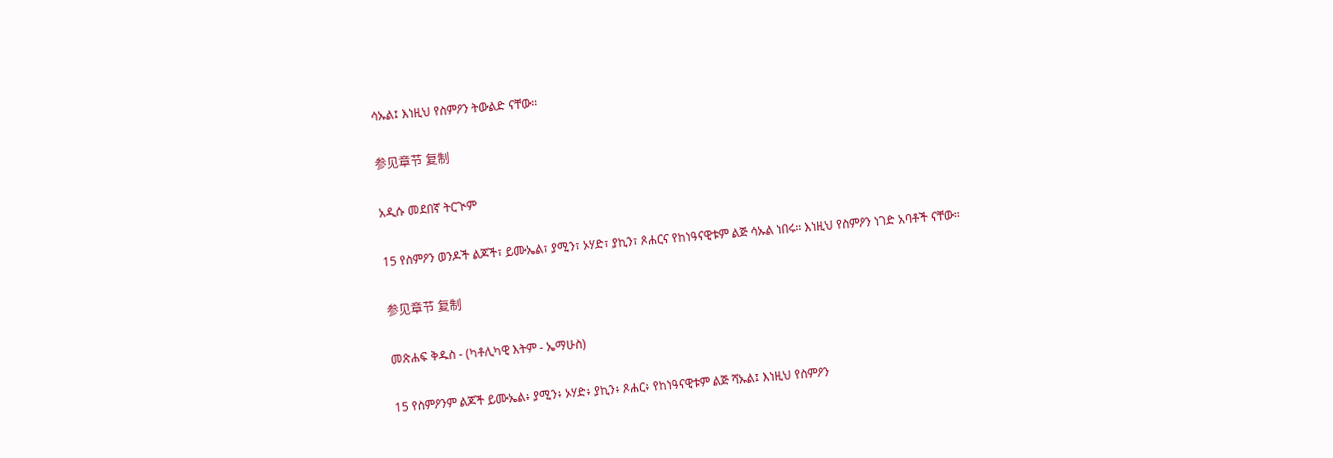ሳኡል፤ እነዚህ የስምዖን ትውልድ ናቸው።

参见章节 复制

አዲሱ መደበኛ ትርጒም

15 የስምዖን ወንዶች ልጆች፣ ይሙኤል፣ ያሚን፣ ኦሃድ፣ ያኪን፣ ጾሐርና የከነዓናዊቱም ልጅ ሳኡል ነበሩ። እነዚህ የስምዖን ነገድ አባቶች ናቸው።

参见章节 复制

መጽሐፍ ቅዱስ - (ካቶሊካዊ እትም - ኤማሁስ)

15 የስምዖንም ልጆች ይሙኤል፥ ያሚን፥ ኦሃድ፥ ያኪን፥ ጾሐር፥ የከነዓናዊቱም ልጅ ሻኡል፤ እነዚህ የስምዖን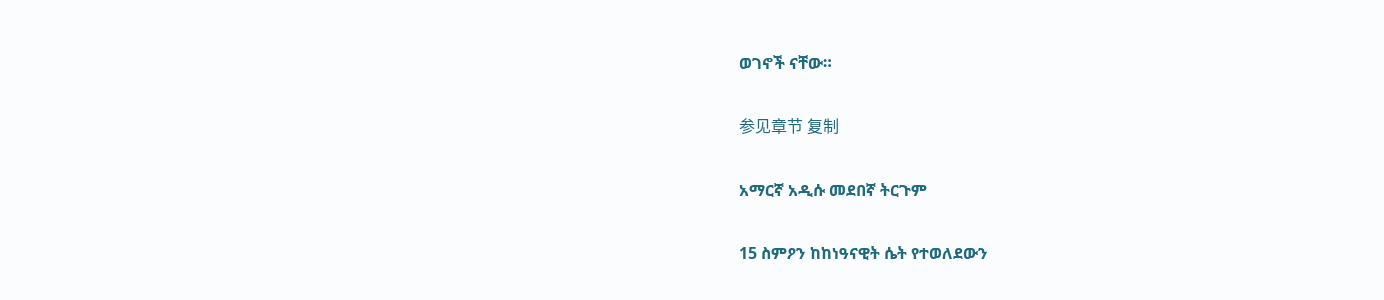ወገኖች ናቸው።

参见章节 复制

አማርኛ አዲሱ መደበኛ ትርጉም

15 ስምዖን ከከነዓናዊት ሴት የተወለደውን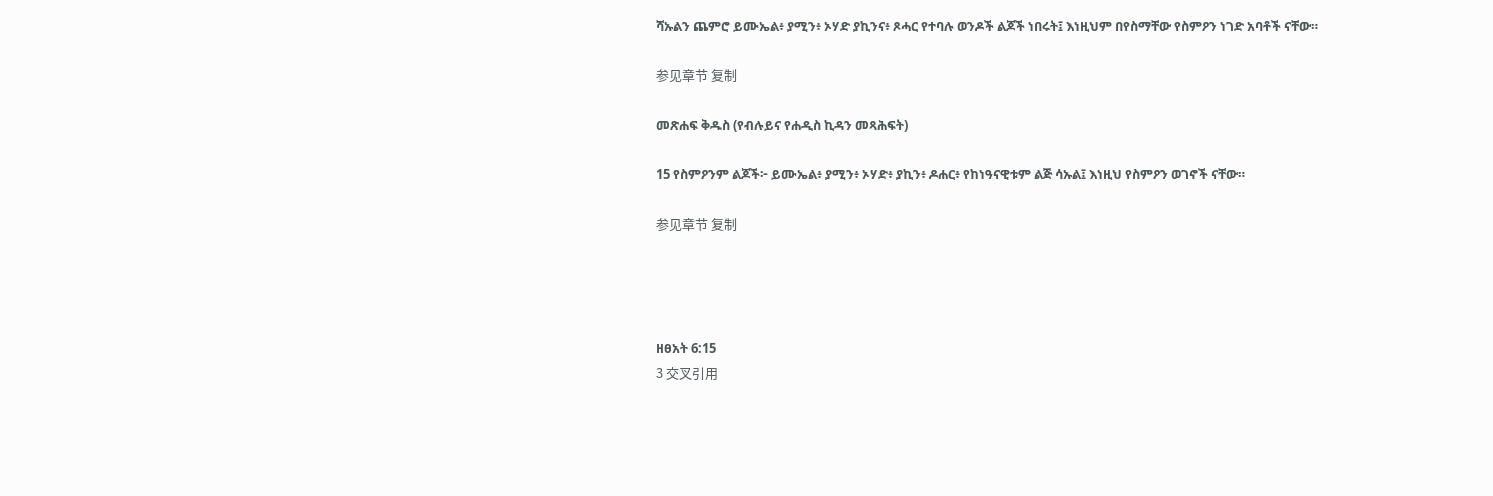ሻኡልን ጨምሮ ይሙኤል፥ ያሚን፥ ኦሃድ ያኪንና፥ ጾሓር የተባሉ ወንዶች ልጆች ነበሩት፤ እነዚህም በየስማቸው የስምዖን ነገድ አባቶች ናቸው።

参见章节 复制

መጽሐፍ ቅዱስ (የብሉይና የሐዲስ ኪዳን መጻሕፍት)

15 የስምዖንም ልጆች፦ ይሙኤል፥ ያሚን፥ ኦሃድ፥ ያኪን፥ ዶሐር፥ የከነዓናዊቱም ልጅ ሳኡል፤ እነዚህ የስምዖን ወገኖች ናቸው።

参见章节 复制




ዘፀአት 6:15
3 交叉引用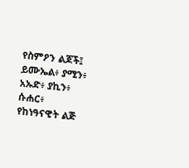የስምዖን ልጆች፤ ይሙኤል፥ ያሚን፥ አኡድ፥ ያኪን፥ ሱሐር፥ የከነዓናዊት ልጅ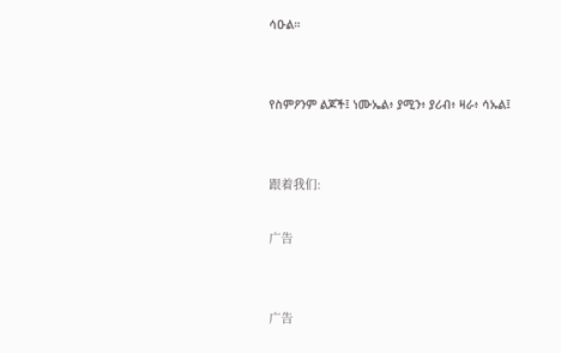ሳዑል።


የስምዖንም ልጆች፤ ነሙኤል፥ ያሚን፥ ያሪብ፥ ዛራ፥ ሳኡል፤


跟着我们:

广告


广告